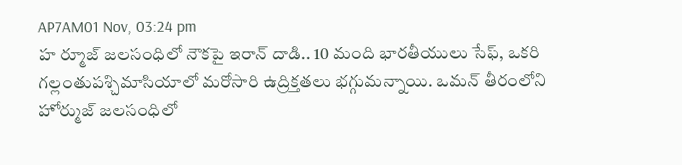AP7AM01 Nov, 03:24 pm
హ ర్మూజ్ జలసంధిలో నౌకపై ఇరాన్ దాడి.. 10 మంది భారతీయులు సేఫ్, ఒకరి గల్లంతుపశ్చిమాసియాలో మరోసారి ఉద్రిక్తతలు భగ్గుమన్నాయి. ఒమన్ తీరంలోని హోర్ముజ్ జలసంధిలో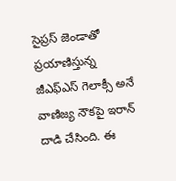సైప్రస్ జెండాతో ప్రయాణిస్తున్న జీఎఫ్ఎస్ గెలాక్సీ అనే వాణిజ్య నౌకపై ఇరాన్ దాడి చేసింది. ఈ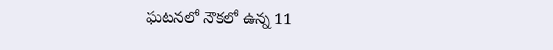ఘటనలో నౌకలో ఉన్న 11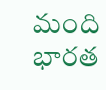మంది భారత